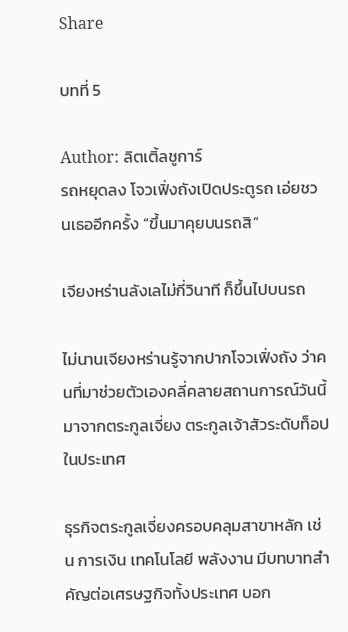Share

บทที่ 5

Author: ลิตเติ้ลชูการ์
รถหยุดลง โจวเฟิ่งถังเปิดประตูรถ เอ่ยชวนเธออีกครั้ง “ขึ้นมาคุยบนรถสิ”

เจียงหร่านลังเลไม่กี่วินาที ก็ขึ้นไปบนรถ

ไม่นานเจียงหร่านรู้จากปากโจวเฟิ่งถัง ว่าคนที่มาช่วยตัวเองคลี่คลายสถานการณ์วันนี้ มาจากตระกูลเจี่ยง ตระกูลเจ้าสัวระดับท็อปในประเทศ

ธุรกิจตระกูลเจี่ยงครอบคลุมสาขาหลัก เช่น การเงิน เทคโนโลยี พลังงาน มีบทบาทสำคัญต่อเศรษฐกิจทั้งประเทศ บอก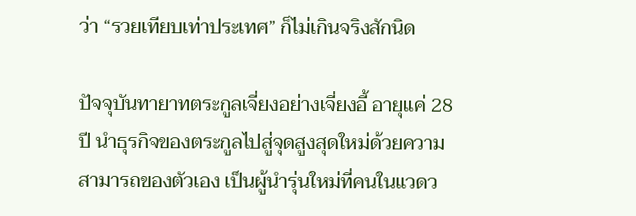ว่า “รวยเทียบเท่าประเทศ” ก็ไม่เกินจริงสักนิด

ปัจจุบันทายาทตระกูลเจี่ยงอย่างเจี่ยงอี้ อายุแค่ 28 ปี นำธุรกิจของตระกูลไปสู่จุดสูงสุดใหม่ด้วยความสามารถของตัวเอง เป็นผู้นำรุ่นใหม่ที่คนในแวดว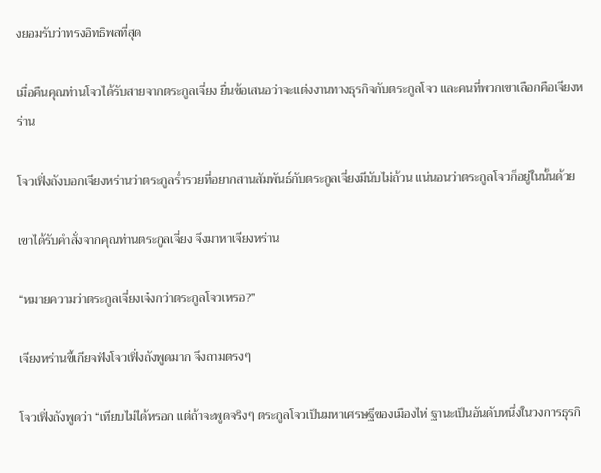งยอมรับว่าทรงอิทธิพลที่สุด

เมื่อคืนคุณท่านโจวได้รับสายจากตระกูลเจี่ยง ยื่นข้อเสนอว่าจะแต่งงานทางธุรกิจกับตระกูลโจว และคนที่พวกเขาเลือกคือเจียงหร่าน

โจวเฟิ่งถังบอกเจียงหร่านว่าตระกูลร่ำรวยที่อยากสานสัมพันธ์กับตระกูลเจี่ยงมีนับไม่ถ้วน แน่นอนว่าตระกูลโจวก็อยู่ในนั้นด้วย

เขาได้รับคำสั่งจากคุณท่านตระกูลเจี่ยง จึงมาหาเจียงหร่าน

“หมายความว่าตระกูลเจี่ยงเจ๋งกว่าตระกูลโจวเหรอ?”

เจียงหร่านขี้เกียจฟังโจวเฟิ่งถังพูดมาก จึงถามตรงๆ

โจวเฟิ่งถังพูดว่า “เทียบไม่ได้หรอก แต่ถ้าจะพูดจริงๆ ตระกูลโจวเป็นมหาเศรษฐีของเมืองไห่ ฐานะเป็นอันดับหนึ่งในวงการธุรกิ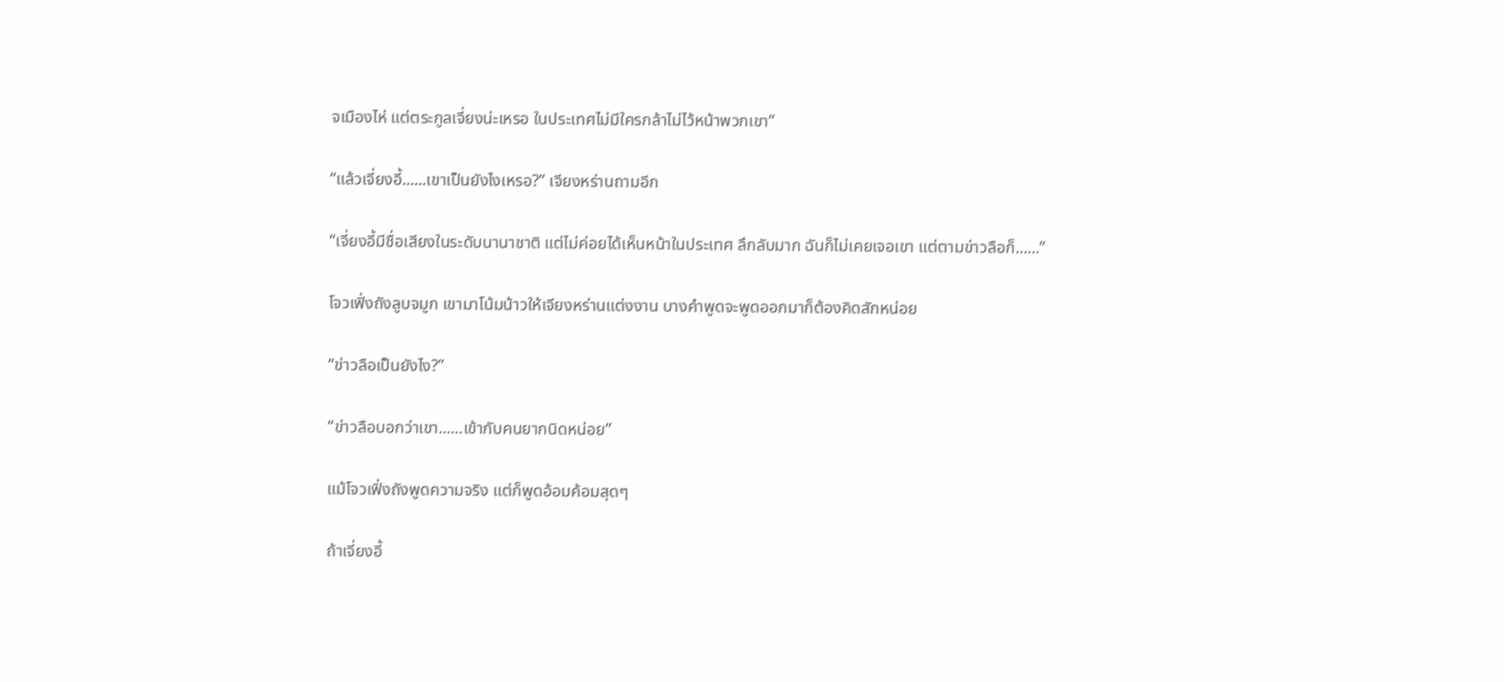จเมืองไห่ แต่ตระกูลเจี่ยงน่ะเหรอ ในประเทศไม่มีใครกล้าไม่ไว้หน้าพวกเขา”

“แล้วเจี่ยงอี้......เขาเป็นยังไงเหรอ?” เจียงหร่านถามอีก

“เจี่ยงอี้มีชื่อเสียงในระดับนานาชาติ แต่ไม่ค่อยได้เห็นหน้าในประเทศ ลึกลับมาก ฉันก็ไม่เคยเจอเขา แต่ตามข่าวลือก็......”

โจวเฟิ่งถังลูบจมูก เขามาโน้มน้าวให้เจียงหร่านแต่งงาน บางคำพูดจะพูดออกมาก็ต้องคิดสักหน่อย

“ข่าวลือเป็นยังไง?”

“ข่าวลือบอกว่าเขา......เข้ากับคนยากนิดหน่อย”

แม้โจวเฟิ่งถังพูดความจริง แต่ก็พูดอ้อมค้อมสุดๆ

ถ้าเจี่ยงอี้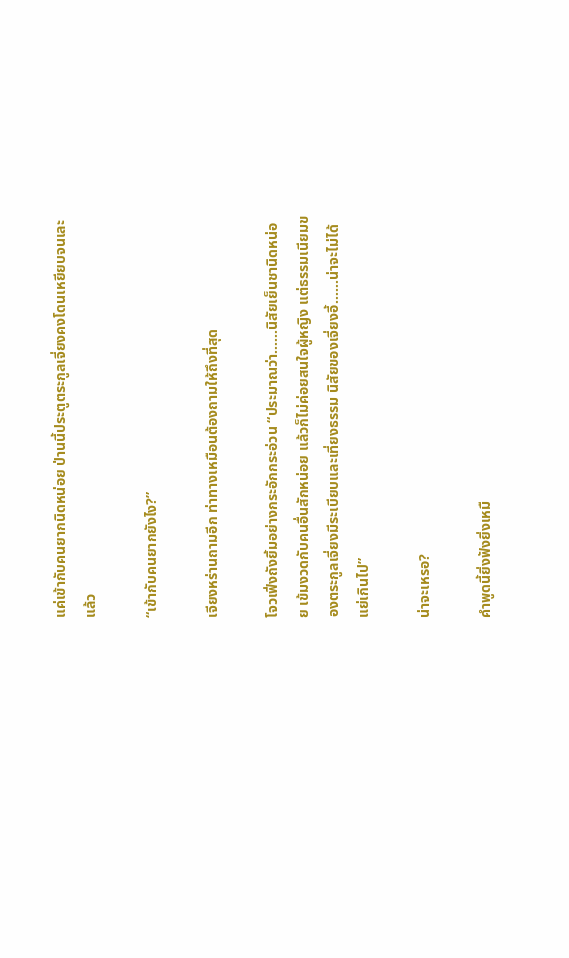แค่เข้ากับคนยากนิดหน่อย ป่านนี้ประตูตระกูลเจี่ยงคงโดนเหยียบจนเละแล้ว

“เข้ากับคนยากยังไง?”

เจียงหร่านถามอีก ท่าทางเหมือนต้องถามให้ถึงที่สุด

โจวเฟิ่งถังยิ้มอย่างกระอักกระอ่วน “ประมาณว่า......นิสัยเย็นชานิดหน่อย เข้มงวดกับคนอื่นสักหน่อย แล้วก็ไม่ค่อยสนใจผู้หญิง แต่ธรรมเนียมของตระกูลเจี่ยงมีระเบียบและเที่ยงธรรม นิสัยของเจี่ยงอี้......น่าจะไม่ได้แย่เกินไป”

น่าจะเหรอ?

คำพูดนี้ยิ่งฟังยิ่งเหมื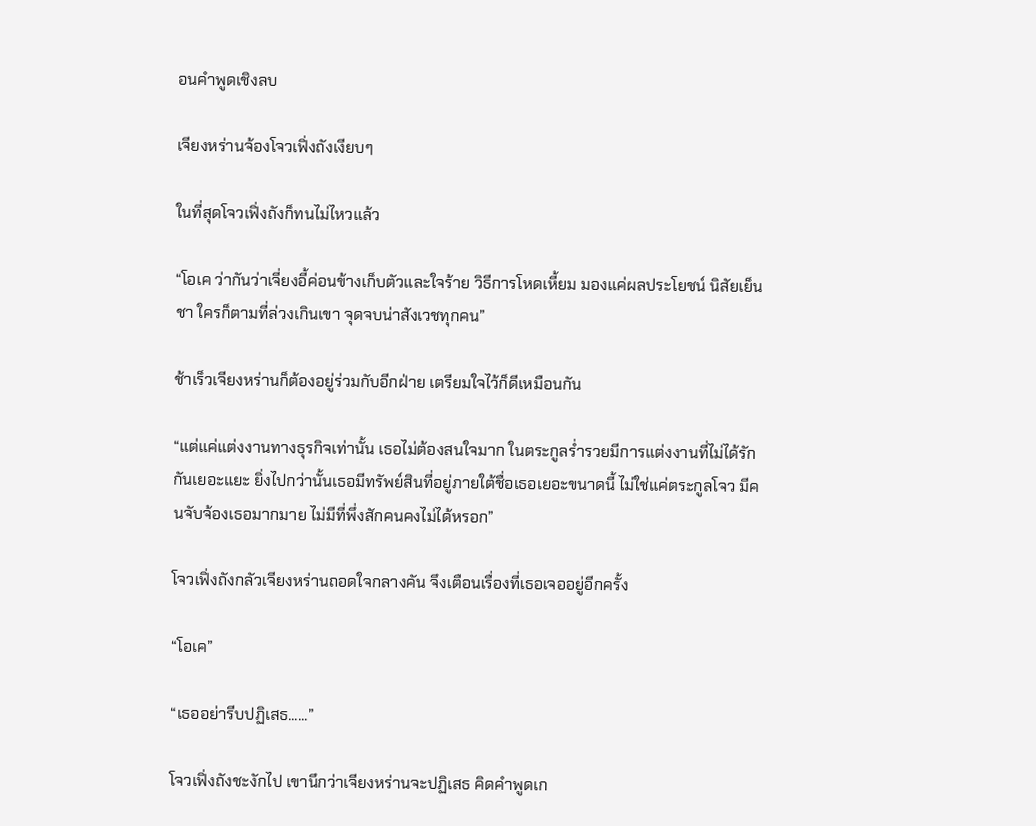อนคำพูดเชิงลบ

เจียงหร่านจ้องโจวเฟิ่งถังเงียบๆ

ในที่สุดโจวเฟิ่งถังก็ทนไม่ไหวแล้ว

“โอเค ว่ากันว่าเจี่ยงอี้ค่อนข้างเก็บตัวและใจร้าย วิธีการโหดเหี้ยม มองแค่ผลประโยชน์ นิสัยเย็นชา ใครก็ตามที่ล่วงเกินเขา จุดจบน่าสังเวชทุกคน”

ช้าเร็วเจียงหร่านก็ต้องอยู่ร่วมกับอีกฝ่าย เตรียมใจไว้ก็ดีเหมือนกัน

“แต่แค่แต่งงานทางธุรกิจเท่านั้น เธอไม่ต้องสนใจมาก ในตระกูลร่ำรวยมีการแต่งงานที่ไม่ได้รักกันเยอะแยะ ยิ่งไปกว่านั้นเธอมีทรัพย์สินที่อยู่ภายใต้ชื่อเธอเยอะขนาดนี้ ไม่ใช่แค่ตระกูลโจว มีคนจับจ้องเธอมากมาย ไม่มีที่พึ่งสักคนคงไม่ได้หรอก”

โจวเฟิ่งถังกลัวเจียงหร่านถอดใจกลางคัน จึงเตือนเรื่องที่เธอเจออยู่อีกครั้ง

“โอเค”

“เธออย่ารีบปฏิเสธ......”

โจวเฟิ่งถังชะงักไป เขานึกว่าเจียงหร่านจะปฏิเสธ คิดคำพูดเก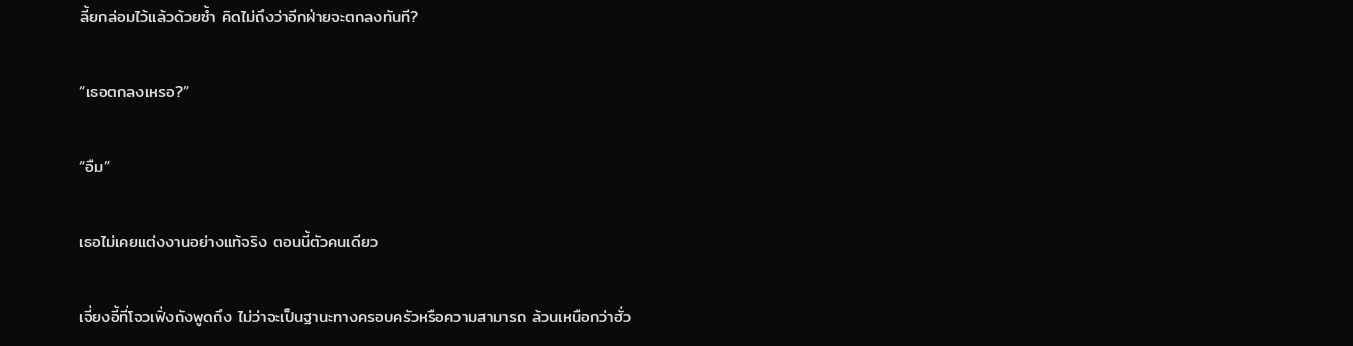ลี้ยกล่อมไว้แล้วด้วยซ้ำ คิดไม่ถึงว่าอีกฝ่ายจะตกลงทันที?

“เธอตกลงเหรอ?”

“อืม”

เธอไม่เคยแต่งงานอย่างแท้จริง ตอนนี้ตัวคนเดียว

เจี่ยงอี้ที่โจวเฟิ่งถังพูดถึง ไม่ว่าจะเป็นฐานะทางครอบครัวหรือความสามารถ ล้วนเหนือกว่าฮั่ว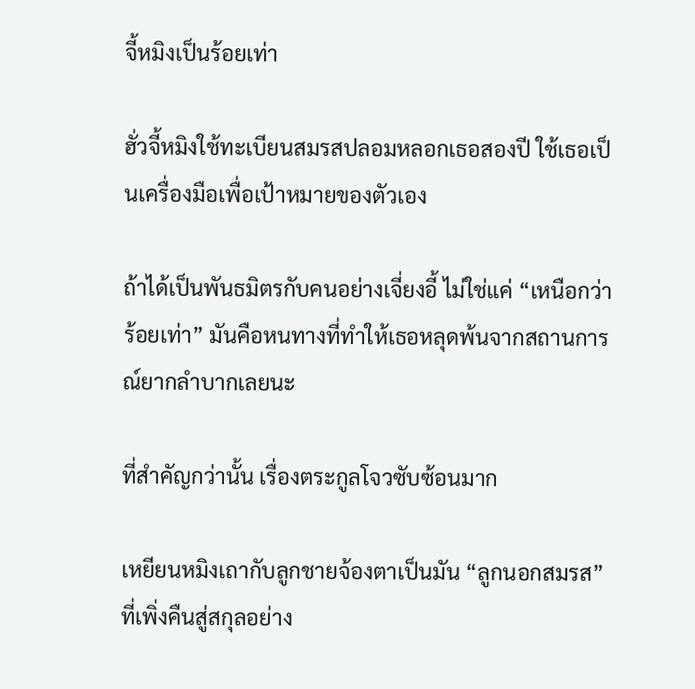จี้หมิงเป็นร้อยเท่า

ฮั่วจี้หมิงใช้ทะเบียนสมรสปลอมหลอกเธอสองปี ใช้เธอเป็นเครื่องมือเพื่อเป้าหมายของตัวเอง

ถ้าได้เป็นพันธมิตรกับคนอย่างเจี่ยงอี้ ไม่ใช่แค่ “เหนือกว่าร้อยเท่า” มันคือหนทางที่ทำให้เธอหลุดพ้นจากสถานการณ์ยากลำบากเลยนะ

ที่สำคัญกว่านั้น เรื่องตระกูลโจวซับซ้อนมาก

เหยียนหมิงเถากับลูกชายจ้องตาเป็นมัน “ลูกนอกสมรส” ที่เพิ่งคืนสู่สกุลอย่าง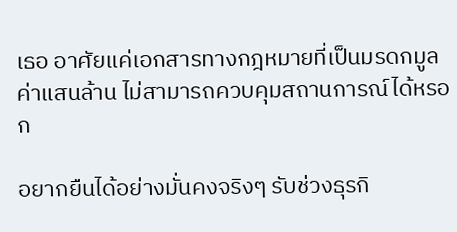เธอ อาศัยแค่เอกสารทางกฎหมายที่เป็นมรดกมูลค่าแสนล้าน ไม่สามารถควบคุมสถานการณ์ได้หรอก

อยากยืนได้อย่างมั่นคงจริงๆ รับช่วงธุรกิ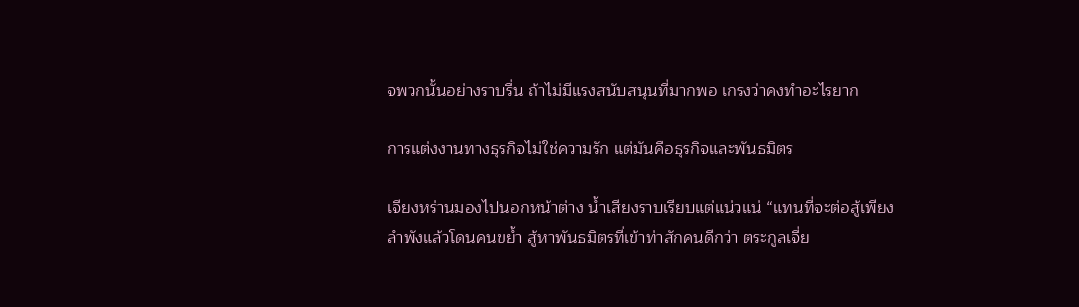จพวกนั้นอย่างราบรื่น ถ้าไม่มีแรงสนับสนุนที่มากพอ เกรงว่าคงทำอะไรยาก

การแต่งงานทางธุรกิจไม่ใช่ความรัก แต่มันคือธุรกิจและพันธมิตร

เจียงหร่านมองไปนอกหน้าต่าง น้ำเสียงราบเรียบแต่แน่วแน่ “แทนที่จะต่อสู้เพียงลำพังแล้วโดนคนขย้ำ สู้หาพันธมิตรที่เข้าท่าสักคนดีกว่า ตระกูลเจี่ย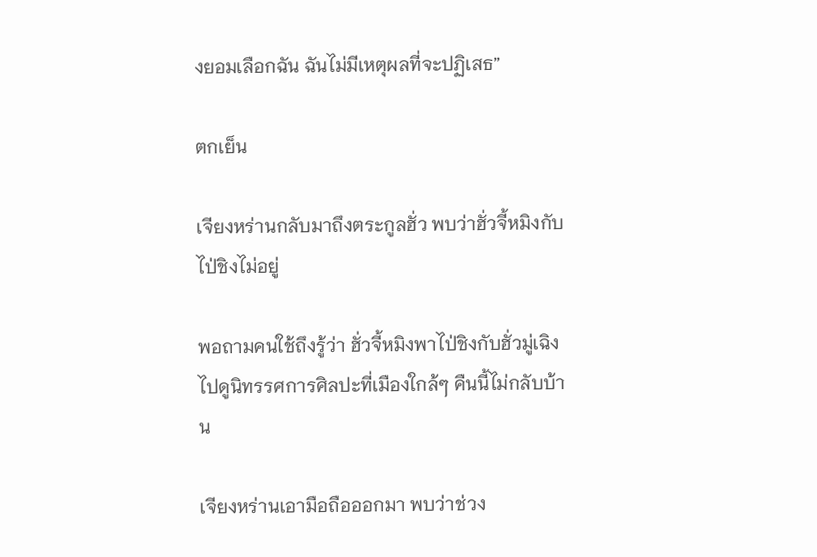งยอมเลือกฉัน ฉันไม่มีเหตุผลที่จะปฏิเสธ”

ตกเย็น

เจียงหร่านกลับมาถึงตระกูลฮั่ว พบว่าฮั่วจี้หมิงกับไป่ชิงไม่อยู่

พอถามคนใช้ถึงรู้ว่า ฮั่วจี้หมิงพาไป่ชิงกับฮั่วมู่เฉิงไปดูนิทรรศการศิลปะที่เมืองใกล้ๆ คืนนี้ไม่กลับบ้าน

เจียงหร่านเอามือถือออกมา พบว่าช่วง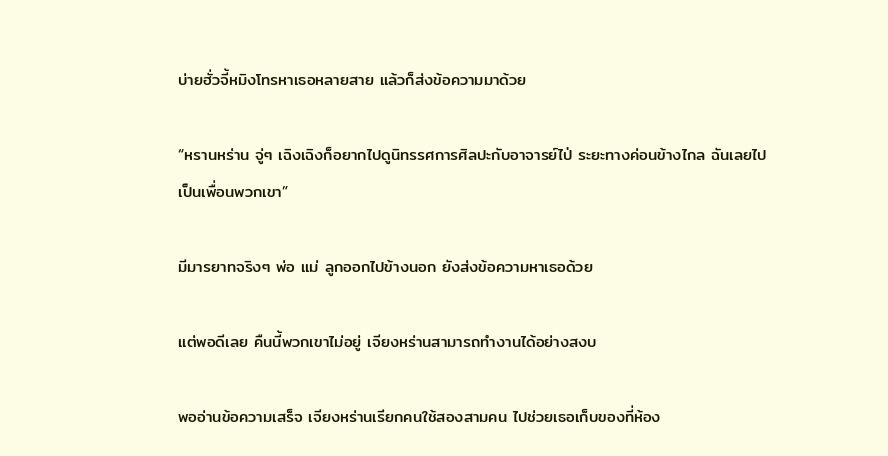บ่ายฮั่วจี้หมิงโทรหาเธอหลายสาย แล้วก็ส่งข้อความมาด้วย

“หรานหร่าน จู่ๆ เฉิงเฉิงก็อยากไปดูนิทรรศการศิลปะกับอาจารย์ไป่ ระยะทางค่อนข้างไกล ฉันเลยไปเป็นเพื่อนพวกเขา”

มีมารยาทจริงๆ พ่อ แม่ ลูกออกไปข้างนอก ยังส่งข้อความหาเธอด้วย

แต่พอดีเลย คืนนี้พวกเขาไม่อยู่ เจียงหร่านสามารถทำงานได้อย่างสงบ

พออ่านข้อความเสร็จ เจียงหร่านเรียกคนใช้สองสามคน ไปช่วยเธอเก็บของที่ห้อง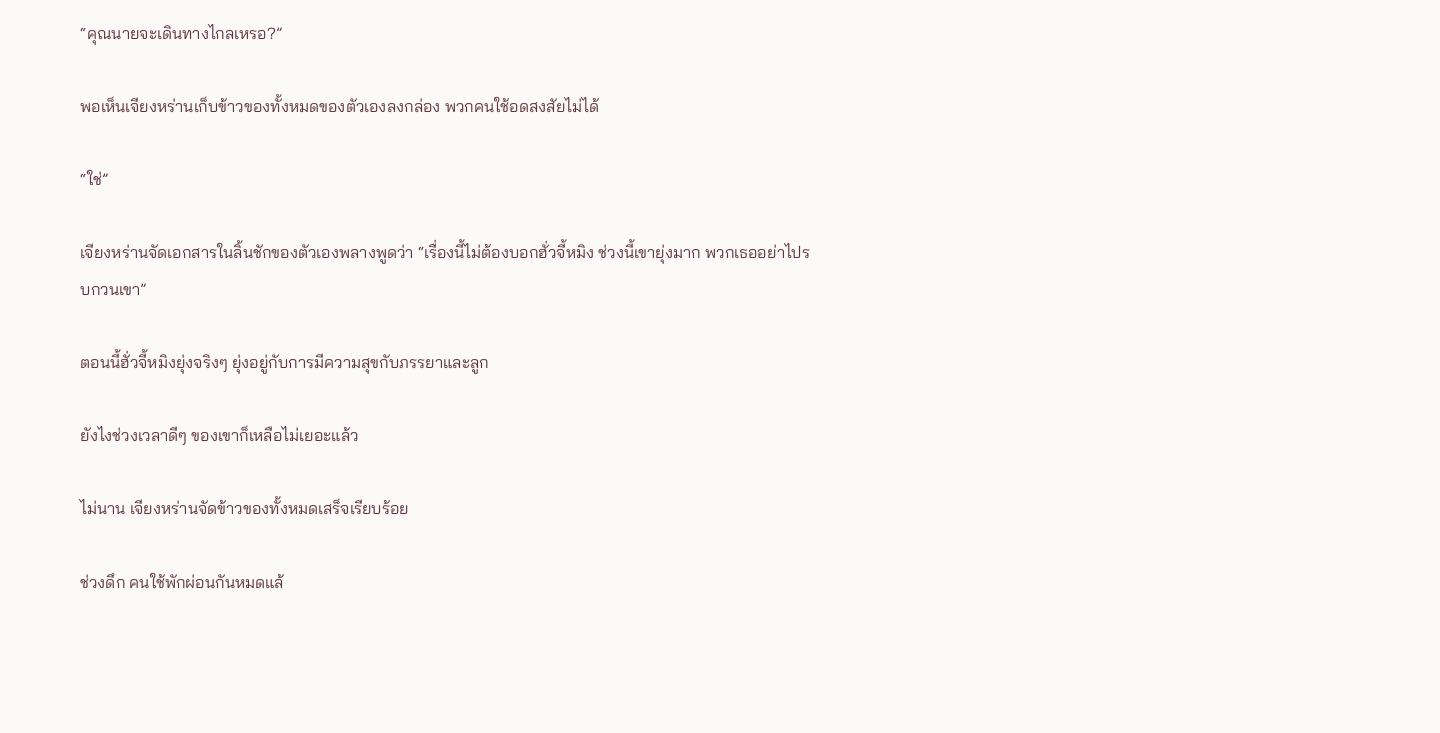“คุณนายจะเดินทางไกลเหรอ?”

พอเห็นเจียงหร่านเก็บข้าวของทั้งหมดของตัวเองลงกล่อง พวกคนใช้อดสงสัยไม่ได้

“ใช่”

เจียงหร่านจัดเอกสารในลิ้นชักของตัวเองพลางพูดว่า “เรื่องนี้ไม่ต้องบอกฮั่วจี้หมิง ช่วงนี้เขายุ่งมาก พวกเธออย่าไปรบกวนเขา”

ตอนนี้ฮั่วจี้หมิงยุ่งจริงๆ ยุ่งอยู่กับการมีความสุขกับภรรยาและลูก

ยังไงช่วงเวลาดีๆ ของเขาก็เหลือไม่เยอะแล้ว

ไม่นาน เจียงหร่านจัดข้าวของทั้งหมดเสร็จเรียบร้อย

ช่วงดึก คนใช้พักผ่อนกันหมดแล้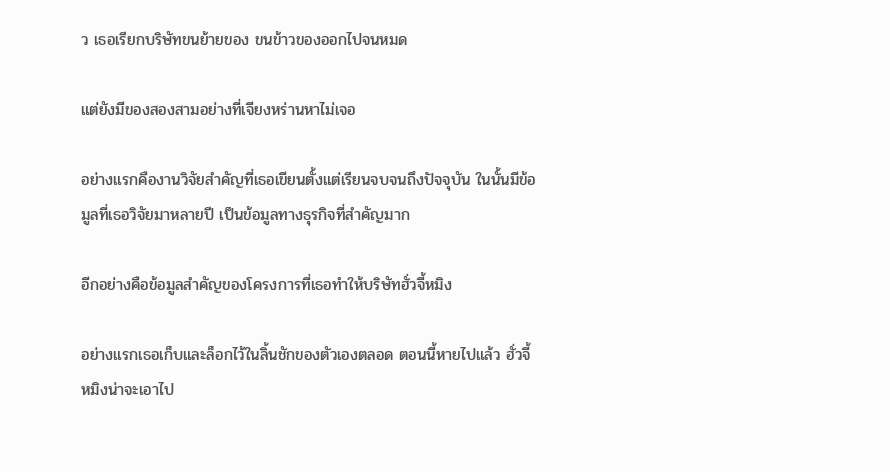ว เธอเรียกบริษัทขนย้ายของ ขนข้าวของออกไปจนหมด

แต่ยังมีของสองสามอย่างที่เจียงหร่านหาไม่เจอ

อย่างแรกคืองานวิจัยสำคัญที่เธอเขียนตั้งแต่เรียนจบจนถึงปัจจุบัน ในนั้นมีข้อมูลที่เธอวิจัยมาหลายปี เป็นข้อมูลทางธุรกิจที่สำคัญมาก

อีกอย่างคือข้อมูลสำคัญของโครงการที่เธอทำให้บริษัทฮั่วจี้หมิง

อย่างแรกเธอเก็บและล็อกไว้ในลิ้นชักของตัวเองตลอด ตอนนี้หายไปแล้ว ฮั่วจี้หมิงน่าจะเอาไป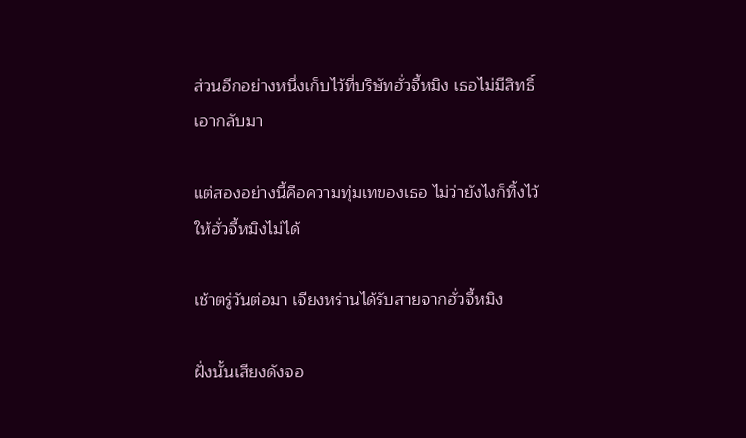ส่วนอีกอย่างหนึ่งเก็บไว้ที่บริษัทฮั่วจี้หมิง เธอไม่มีสิทธิ์เอากลับมา

แต่สองอย่างนี้คือความทุ่มเทของเธอ ไม่ว่ายังไงก็ทิ้งไว้ให้ฮั่วจี้หมิงไม่ได้

เช้าตรู่วันต่อมา เจียงหร่านได้รับสายจากฮั่วจี้หมิง

ฝั่งนั้นเสียงดังจอ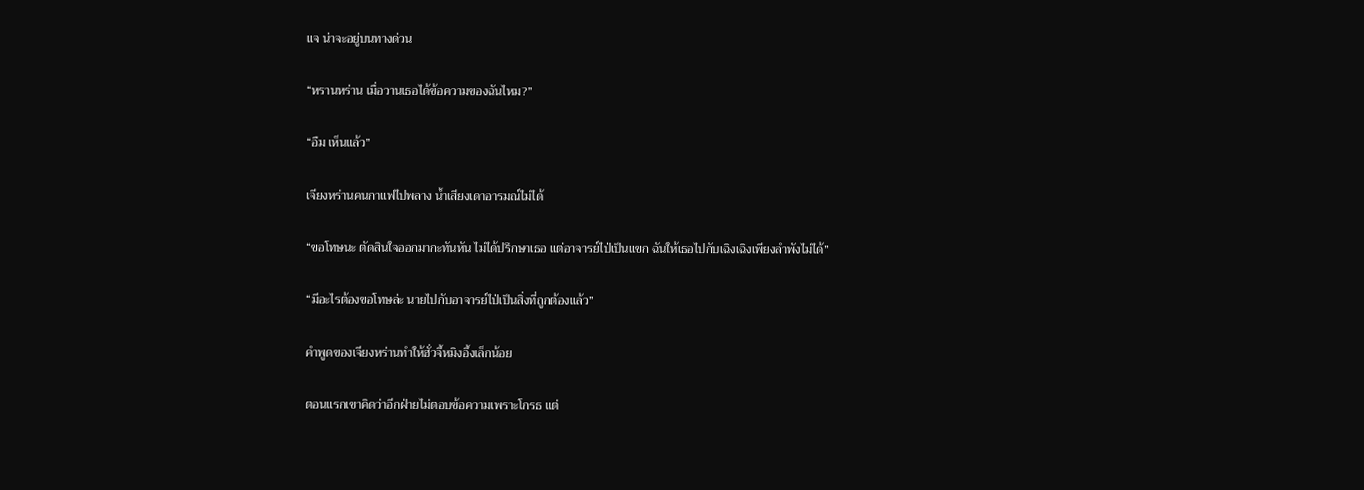แจ น่าจะอยู่บนทางด่วน

“หรานหร่าน เมื่อวานเธอได้ข้อความของฉันไหม?”

“อืม เห็นแล้ว”

เจียงหร่านคนกาแฟไปพลาง น้ำเสียงเดาอารมณ์ไม่ได้

“ขอโทษนะ ตัดสินใจออกมากะทันหัน ไม่ได้ปรึกษาเธอ แต่อาจารย์ไป่เป็นแขก ฉันให้เธอไปกับเฉิงเฉิงเพียงลำพังไม่ได้”

“มีอะไรต้องขอโทษล่ะ นายไปกับอาจารย์ไป่เป็นสิ่งที่ถูกต้องแล้ว”

คำพูดของเจียงหร่านทำให้ฮั่วจี้หมิงอึ้งเล็กน้อย

ตอนแรกเขาคิดว่าอีกฝ่ายไม่ตอบข้อความเพราะโกรธ แต่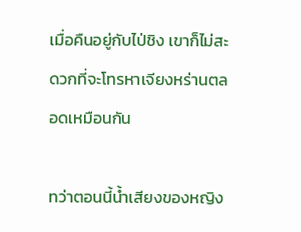เมื่อคืนอยู่กับไป่ชิง เขาก็ไม่สะดวกที่จะโทรหาเจียงหร่านตลอดเหมือนกัน

ทว่าตอนนี้น้ำเสียงของหญิง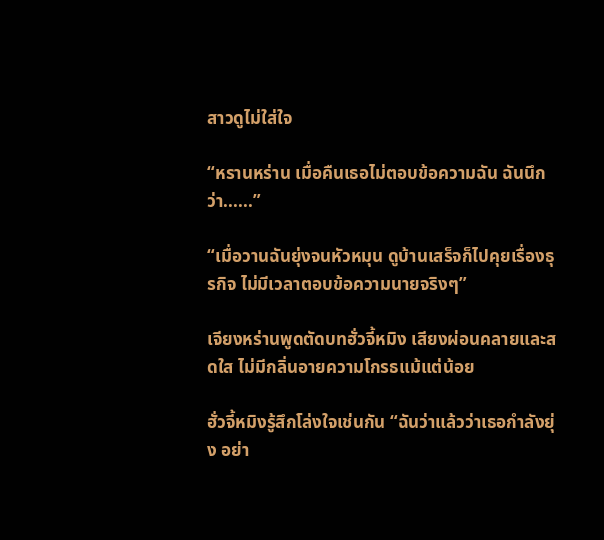สาวดูไม่ใส่ใจ

“หรานหร่าน เมื่อคืนเธอไม่ตอบข้อความฉัน ฉันนึกว่า......”

“เมื่อวานฉันยุ่งจนหัวหมุน ดูบ้านเสร็จก็ไปคุยเรื่องธุรกิจ ไม่มีเวลาตอบข้อความนายจริงๆ”

เจียงหร่านพูดตัดบทฮั่วจี้หมิง เสียงผ่อนคลายและสดใส ไม่มีกลิ่นอายความโกรธแม้แต่น้อย

ฮั่วจี้หมิงรู้สึกโล่งใจเช่นกัน “ฉันว่าแล้วว่าเธอกำลังยุ่ง อย่า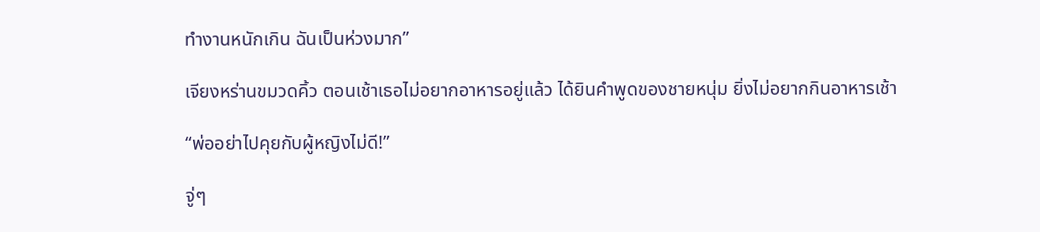ทำงานหนักเกิน ฉันเป็นห่วงมาก”

เจียงหร่านขมวดคิ้ว ตอนเช้าเธอไม่อยากอาหารอยู่แล้ว ได้ยินคำพูดของชายหนุ่ม ยิ่งไม่อยากกินอาหารเช้า

“พ่ออย่าไปคุยกับผู้หญิงไม่ดี!”

จู่ๆ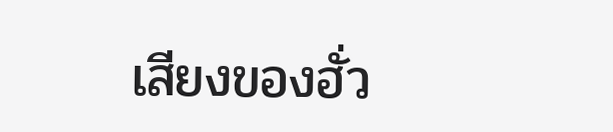เสียงของฮั่ว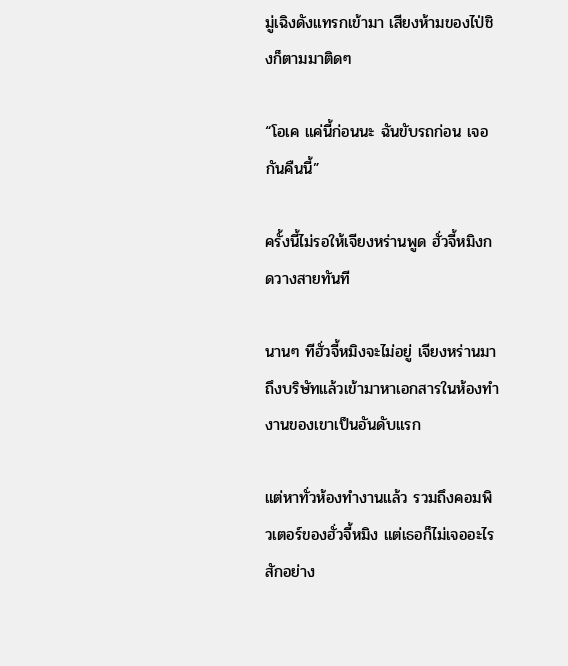มู่เฉิงดังแทรกเข้ามา เสียงห้ามของไป่ชิงก็ตามมาติดๆ

“โอเค แค่นี้ก่อนนะ ฉันขับรถก่อน เจอกันคืนนี้”

ครั้งนี้ไม่รอให้เจียงหร่านพูด ฮั่วจี้หมิงกดวางสายทันที

นานๆ ทีฮั่วจี้หมิงจะไม่อยู่ เจียงหร่านมาถึงบริษัทแล้วเข้ามาหาเอกสารในห้องทำงานของเขาเป็นอันดับแรก

แต่หาทั่วห้องทำงานแล้ว รวมถึงคอมพิวเตอร์ของฮั่วจี้หมิง แต่เธอก็ไม่เจออะไรสักอย่าง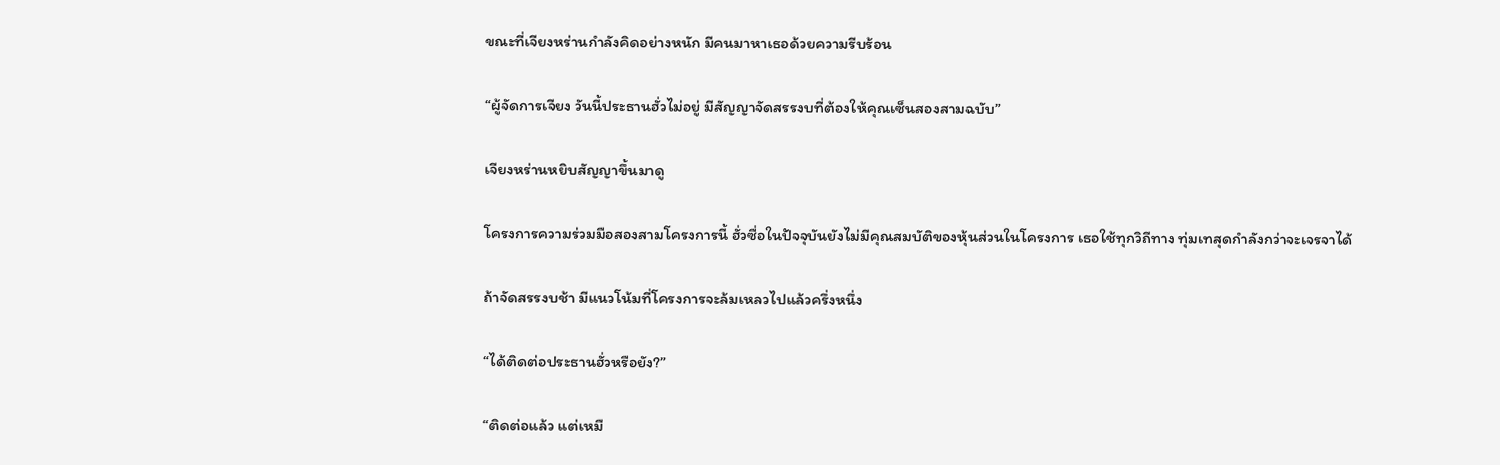ขณะที่เจียงหร่านกำลังคิดอย่างหนัก มีคนมาหาเธอด้วยความรีบร้อน

“ผู้จัดการเจียง วันนี้ประธานฮั่วไม่อยู่ มีสัญญาจัดสรรงบที่ต้องให้คุณเซ็นสองสามฉบับ”

เจียงหร่านหยิบสัญญาขึ้นมาดู

โครงการความร่วมมือสองสามโครงการนี้ ฮั่วซื่อในปัจจุบันยังไม่มีคุณสมบัติของหุ้นส่วนในโครงการ เธอใช้ทุกวิถีทาง ทุ่มเทสุดกำลังกว่าจะเจรจาได้

ถ้าจัดสรรงบช้า มีแนวโน้มที่โครงการจะล้มเหลวไปแล้วครึ่งหนึ่ง

“ได้ติดต่อประธานฮั่วหรือยัง?”

“ติดต่อแล้ว แต่เหมื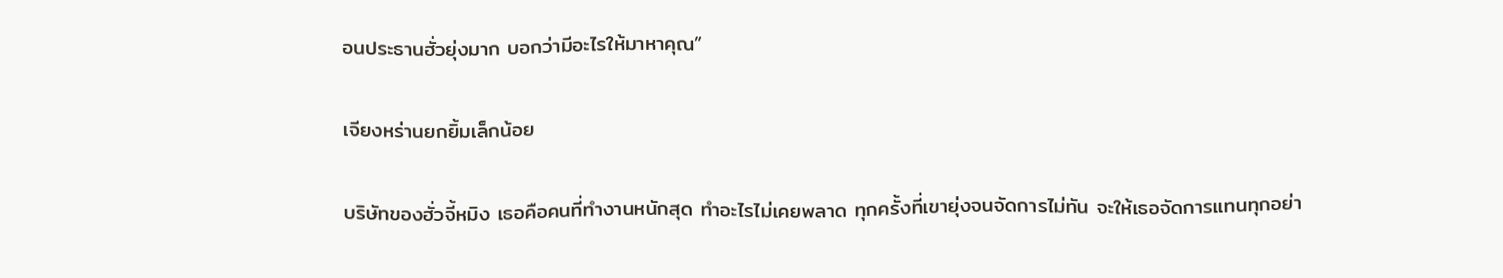อนประธานฮั่วยุ่งมาก บอกว่ามีอะไรให้มาหาคุณ”

เจียงหร่านยกยิ้มเล็กน้อย

บริษัทของฮั่วจี้หมิง เธอคือคนที่ทำงานหนักสุด ทำอะไรไม่เคยพลาด ทุกครั้งที่เขายุ่งจนจัดการไม่ทัน จะให้เธอจัดการแทนทุกอย่า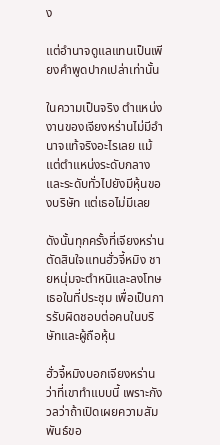ง

แต่อำนาจดูแลแทนเป็นเพียงคำพูดปากเปล่าเท่านั้น

ในความเป็นจริง ตำแหน่งงานของเจียงหร่านไม่มีอำนาจแท้จริงอะไรเลย แม้แต่ตำแหน่งระดับกลางและระดับทั่วไปยังมีหุ้นของบริษัท แต่เธอไม่มีเลย

ดังนั้นทุกครั้งที่เจียงหร่านตัดสินใจแทนฮั่วจี้หมิง ชายหนุ่มจะตำหนิและลงโทษเธอในที่ประชุม เพื่อเป็นการรับผิดชอบต่อคนในบริษัทและผู้ถือหุ้น

ฮั่วจี้หมิงบอกเจียงหร่านว่าที่เขาทำแบบนี้ เพราะกังวลว่าถ้าเปิดเผยความสัมพันธ์ขอ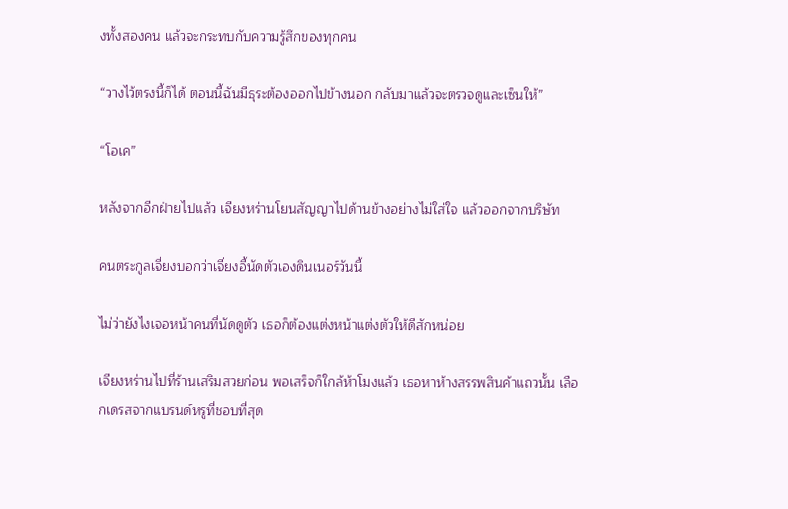งทั้งสองคน แล้วจะกระทบกับความรู้สึกของทุกคน

“วางไว้ตรงนี้ก็ได้ ตอนนี้ฉันมีธุระต้องออกไปข้างนอก กลับมาแล้วจะตรวจดูและเซ็นให้”

“โอเค”

หลังจากอีกฝ่ายไปแล้ว เจียงหร่านโยนสัญญาไปด้านข้างอย่างไม่ใส่ใจ แล้วออกจากบริษัท

คนตระกูลเจี่ยงบอกว่าเจี่ยงอี้นัดตัวเองดินเนอร์วันนี้

ไม่ว่ายังไงเจอหน้าคนที่นัดดูตัว เธอก็ต้องแต่งหน้าแต่งตัวให้ดีสักหน่อย

เจียงหร่านไปที่ร้านเสริมสวยก่อน พอเสร็จก็ใกล้ห้าโมงแล้ว เธอหาห้างสรรพสินค้าแถวนั้น เลือกเดรสจากแบรนด์หรูที่ชอบที่สุด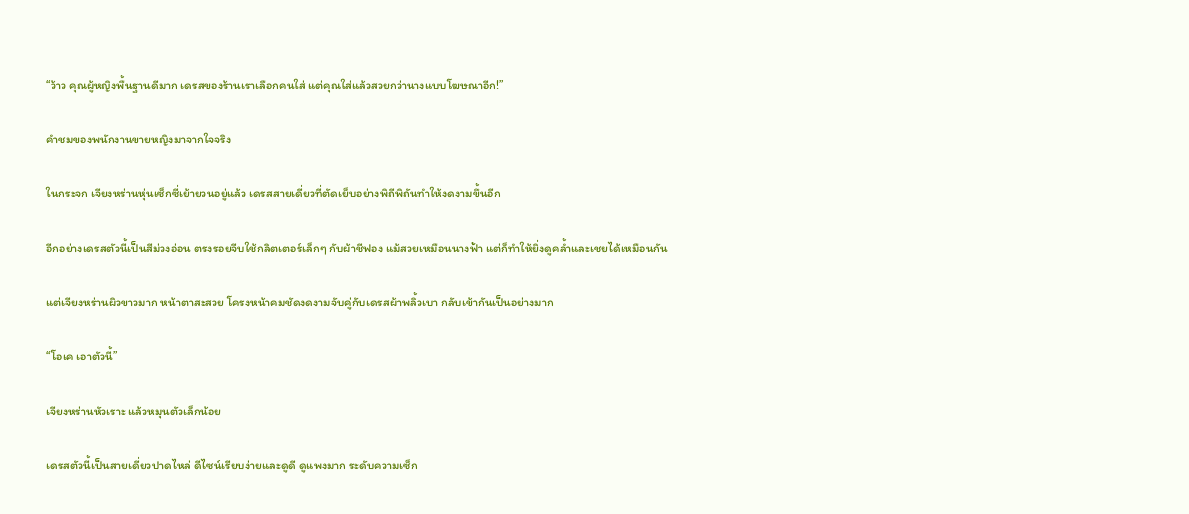“ว้าว คุณผู้หญิงพื้นฐานดีมาก เดรสของร้านเราเลือกคนใส่ แต่คุณใส่แล้วสวยกว่านางแบบโฆษณาอีก!”

คำชมของพนักงานขายหญิงมาจากใจจริง

ในกระจก เจียงหร่านหุ่นเซ็กซี่เย้ายวนอยู่แล้ว เดรสสายเดี่ยวที่ตัดเย็บอย่างพิถีพิถันทำให้งดงามขึ้นอีก

อีกอย่างเดรสตัวนี้เป็นสีม่วงอ่อน ตรงรอยจีบใช้กลิตเตอร์เล็กๆ กับผ้าชีฟอง แม้สวยเหมือนนางฟ้า แต่ก็ทำให้ยิ่งดูคล้ำและเชยได้เหมือนกัน

แต่เจียงหร่านผิวขาวมาก หน้าตาสะสวย โครงหน้าคมชัดงดงามจับคู่กับเดรสผ้าพลิ้วเบา กลับเข้ากันเป็นอย่างมาก

“โอเค เอาตัวนี้”

เจียงหร่านหัวเราะ แล้วหมุนตัวเล็กน้อย

เดรสตัวนี้เป็นสายเดี่ยวปาดไหล่ ดีไซน์เรียบง่ายและดูดี ดูแพงมาก ระดับความเซ็ก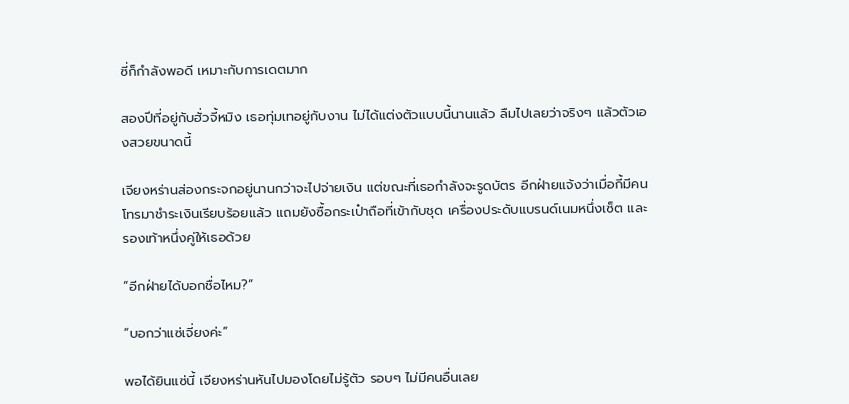ซี่ก็กำลังพอดี เหมาะกับการเดตมาก

สองปีที่อยู่กับฮั่วจี้หมิง เธอทุ่มเทอยู่กับงาน ไม่ได้แต่งตัวแบบนี้นานแล้ว ลืมไปเลยว่าจริงๆ แล้วตัวเองสวยขนาดนี้

เจียงหร่านส่องกระจกอยู่นานกว่าจะไปจ่ายเงิน แต่ขณะที่เธอกำลังจะรูดบัตร อีกฝ่ายแจ้งว่าเมื่อกี้มีคนโทรมาชำระเงินเรียบร้อยแล้ว แถมยังซื้อกระเป๋าถือที่เข้ากับชุด เครื่องประดับแบรนด์เนมหนึ่งเซ็ต และรองเท้าหนึ่งคู่ให้เธอด้วย

“อีกฝ่ายได้บอกชื่อไหม?”

“บอกว่าแซ่เจี่ยงค่ะ”

พอได้ยินแซ่นี้ เจียงหร่านหันไปมองโดยไม่รู้ตัว รอบๆ ไม่มีคนอื่นเลย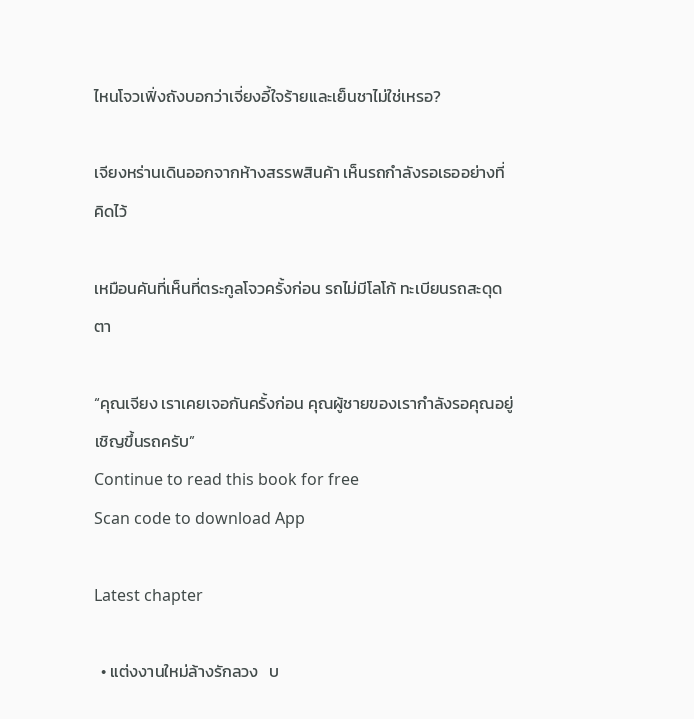ไหนโจวเฟิ่งถังบอกว่าเจี่ยงอี้ใจร้ายและเย็นชาไม่ใช่เหรอ?

เจียงหร่านเดินออกจากห้างสรรพสินค้า เห็นรถกำลังรอเธออย่างที่คิดไว้

เหมือนคันที่เห็นที่ตระกูลโจวครั้งก่อน รถไม่มีโลโก้ ทะเบียนรถสะดุดตา

“คุณเจียง เราเคยเจอกันครั้งก่อน คุณผู้ชายของเรากำลังรอคุณอยู่ เชิญขึ้นรถครับ”
Continue to read this book for free
Scan code to download App

Latest chapter

  • แต่งงานใหม่ล้างรักลวง   บ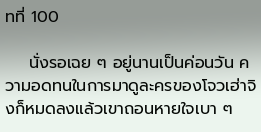ทที่ 100

    นั่งรอเฉย ๆ อยู่นานเป็นค่อนวัน ความอดทนในการมาดูละครของโจวเฮ่าจิงก็หมดลงแล้วเขาถอนหายใจเบา ๆ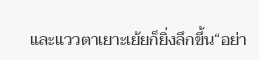และแววตาเยาะเย้ยก็ยิ่งลึกขึ้น“อย่า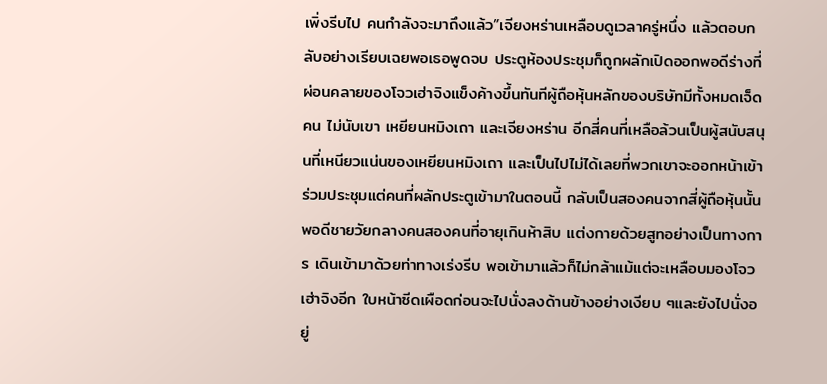เพิ่งรีบไป คนกำลังจะมาถึงแล้ว”เจียงหร่านเหลือบดูเวลาครู่หนึ่ง แล้วตอบกลับอย่างเรียบเฉยพอเธอพูดจบ ประตูห้องประชุมก็ถูกผลักเปิดออกพอดีร่างที่ผ่อนคลายของโจวเฮ่าจิงแข็งค้างขึ้นทันทีผู้ถือหุ้นหลักของบริษัทมีทั้งหมดเจ็ดคน ไม่นับเขา เหยียนหมิงเถา และเจียงหร่าน อีกสี่คนที่เหลือล้วนเป็นผู้สนับสนุนที่เหนียวแน่นของเหยียนหมิงเถา และเป็นไปไม่ได้เลยที่พวกเขาจะออกหน้าเข้าร่วมประชุมแต่คนที่ผลักประตูเข้ามาในตอนนี้ กลับเป็นสองคนจากสี่ผู้ถือหุ้นนั้นพอดีชายวัยกลางคนสองคนที่อายุเกินห้าสิบ แต่งกายด้วยสูทอย่างเป็นทางการ เดินเข้ามาด้วยท่าทางเร่งรีบ พอเข้ามาแล้วก็ไม่กล้าแม้แต่จะเหลือบมองโจวเฮ่าจิงอีก ใบหน้าซีดเผือดก่อนจะไปนั่งลงด้านข้างอย่างเงียบ ๆและยังไปนั่งอยู่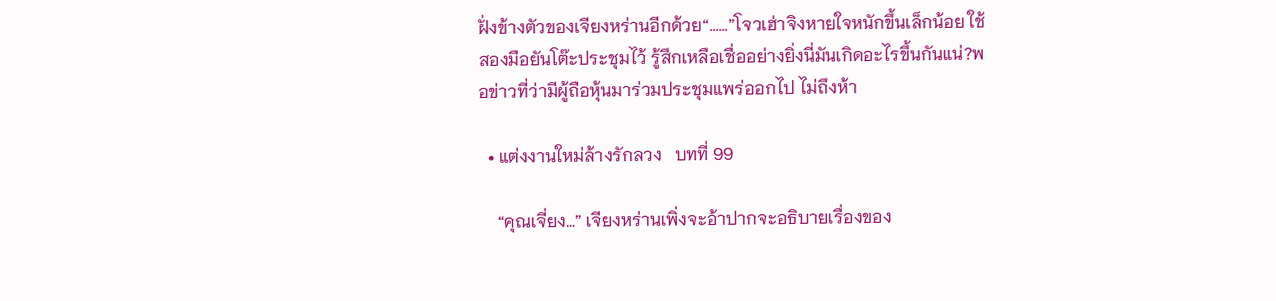ฝั่งข้างตัวของเจียงหร่านอีกด้วย“……”โจวเฮ่าจิงหายใจหนักขึ้นเล็กน้อย ใช้สองมือยันโต๊ะประชุมไว้ รู้สึกเหลือเชื่ออย่างยิ่งนี่มันเกิดอะไรขึ้นกันแน่?พอข่าวที่ว่ามีผู้ถือหุ้นมาร่วมประชุมแพร่ออกไป ไม่ถึงห้า

  • แต่งงานใหม่ล้างรักลวง   บทที่ 99

    “คุณเจี่ยง…” เจียงหร่านเพิ่งจะอ้าปากจะอธิบายเรื่องของ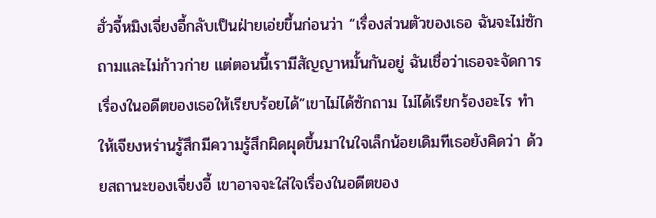ฮั่วจี้หมิงเจี่ยงอี้กลับเป็นฝ่ายเอ่ยขึ้นก่อนว่า “เรื่องส่วนตัวของเธอ ฉันจะไม่ซักถามและไม่ก้าวก่าย แต่ตอนนี้เรามีสัญญาหมั้นกันอยู่ ฉันเชื่อว่าเธอจะจัดการเรื่องในอดีตของเธอให้เรียบร้อยได้”เขาไม่ได้ซักถาม ไม่ได้เรียกร้องอะไร ทำให้เจียงหร่านรู้สึกมีความรู้สึกผิดผุดขึ้นมาในใจเล็กน้อยเดิมทีเธอยังคิดว่า ด้วยสถานะของเจี่ยงอี้ เขาอาจจะใส่ใจเรื่องในอดีตของ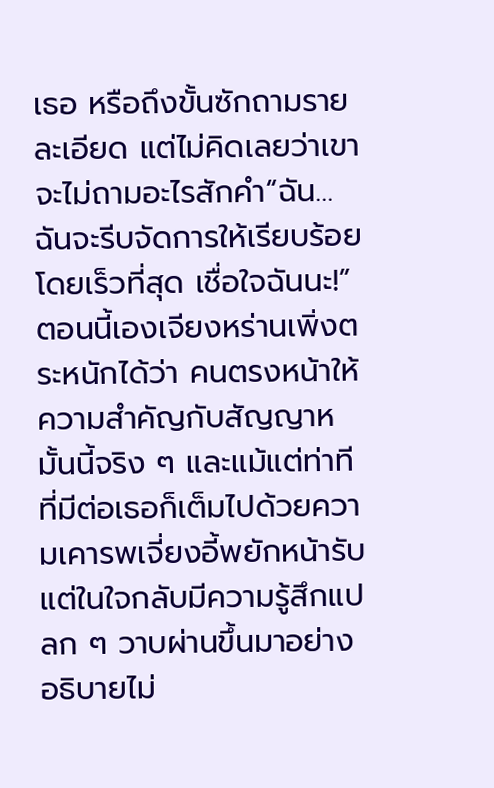เธอ หรือถึงขั้นซักถามรายละเอียด แต่ไม่คิดเลยว่าเขาจะไม่ถามอะไรสักคำ“ฉัน… ฉันจะรีบจัดการให้เรียบร้อยโดยเร็วที่สุด เชื่อใจฉันนะ!”ตอนนี้เองเจียงหร่านเพิ่งตระหนักได้ว่า คนตรงหน้าให้ความสำคัญกับสัญญาหมั้นนี้จริง ๆ และแม้แต่ท่าทีที่มีต่อเธอก็เต็มไปด้วยความเคารพเจี่ยงอี้พยักหน้ารับ แต่ในใจกลับมีความรู้สึกแปลก ๆ วาบผ่านขึ้นมาอย่างอธิบายไม่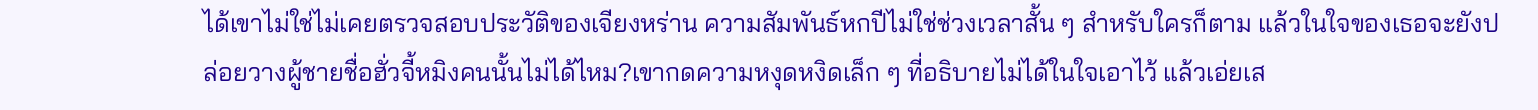ได้เขาไม่ใช่ไม่เคยตรวจสอบประวัติของเจียงหร่าน ความสัมพันธ์หกปีไม่ใช่ช่วงเวลาสั้น ๆ สำหรับใครก็ตาม แล้วในใจของเธอจะยังปล่อยวางผู้ชายชื่อฮั่วจี้หมิงคนนั้นไม่ได้ไหม?เขากดความหงุดหงิดเล็ก ๆ ที่อธิบายไม่ได้ในใจเอาไว้ แล้วเอ่ยเส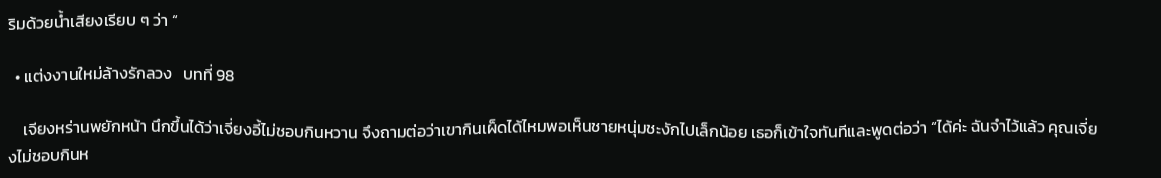ริมด้วยน้ำเสียงเรียบ ๆ ว่า “

  • แต่งงานใหม่ล้างรักลวง   บทที่ 98

    เจียงหร่านพยักหน้า นึกขึ้นได้ว่าเจี่ยงอี้ไม่ชอบกินหวาน จึงถามต่อว่าเขากินเผ็ดได้ไหมพอเห็นชายหนุ่มชะงักไปเล็กน้อย เธอก็เข้าใจทันทีและพูดต่อว่า “ได้ค่ะ ฉันจำไว้แล้ว คุณเจี่ยงไม่ชอบกินห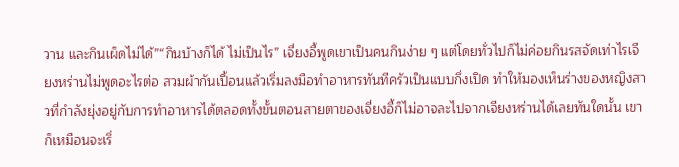วาน และกินเผ็ดไม่ได้”“กินบ้างก็ได้ ไม่เป็นไร” เจี่ยงอี้พูดเขาเป็นคนกินง่าย ๆ แต่โดยทั่วไปก็ไม่ค่อยกินรสจัดเท่าไรเจียงหร่านไม่พูดอะไรต่อ สวมผ้ากันเปื้อนแล้วเริ่มลงมือทำอาหารทันทีครัวเป็นแบบกึ่งเปิด ทำให้มองเห็นร่างของหญิงสาวที่กำลังยุ่งอยู่กับการทำอาหารได้ตลอดทั้งขั้นตอนสายตาของเจี่ยงอี้ก็ไม่อาจละไปจากเจียงหร่านได้เลยทันใดนั้น เขาก็เหมือนจะเริ่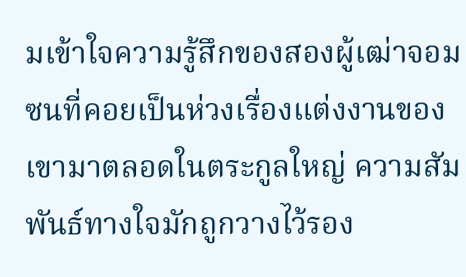มเข้าใจความรู้สึกของสองผู้เฒ่าจอมซนที่คอยเป็นห่วงเรื่องแต่งงานของเขามาตลอดในตระกูลใหญ่ ความสัมพันธ์ทางใจมักถูกวางไว้รอง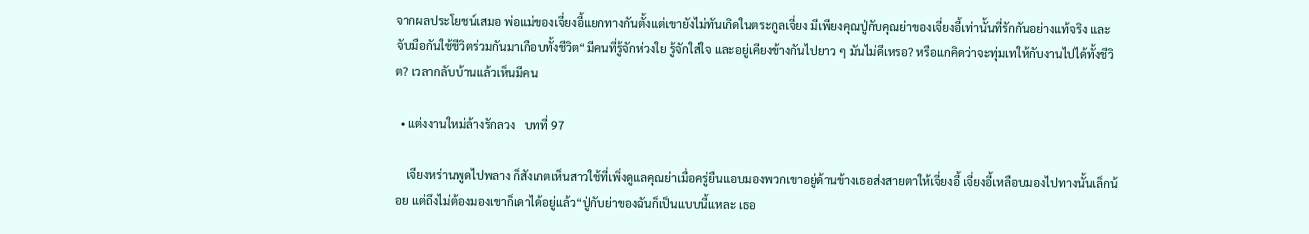จากผลประโยชน์เสมอ พ่อแม่ของเจี่ยงอี้แยกทางกันตั้งแต่เขายังไม่ทันเกิดในตระกูลเจี่ยง มีเพียงคุณปู่กับคุณย่าของเจี่ยงอี้เท่านั้นที่รักกันอย่างแท้จริง และจับมือกันใช้ชีวิตร่วมกันมาเกือบทั้งชีวิต“มีคนที่รู้จักห่วงใย รู้จักใส่ใจ และอยู่เคียงข้างกันไปยาว ๆ มันไม่ดีเหรอ? หรือแกคิดว่าจะทุ่มเทให้กับงานไปได้ทั้งชีวิต? เวลากลับบ้านแล้วเห็นมีคน

  • แต่งงานใหม่ล้างรักลวง   บทที่ 97

    เจียงหร่านพูดไปพลาง ก็สังเกตเห็นสาวใช้ที่เพิ่งดูแลคุณย่าเมื่อครู่ยืนแอบมองพวกเขาอยู่ด้านข้างเธอส่งสายตาให้เจี่ยงอี้ เจี่ยงอี้เหลือบมองไปทางนั้นเล็กน้อย แต่ถึงไม่ต้องมองเขาก็เดาได้อยู่แล้ว“ปู่กับย่าของฉันก็เป็นแบบนี้แหละ เธอ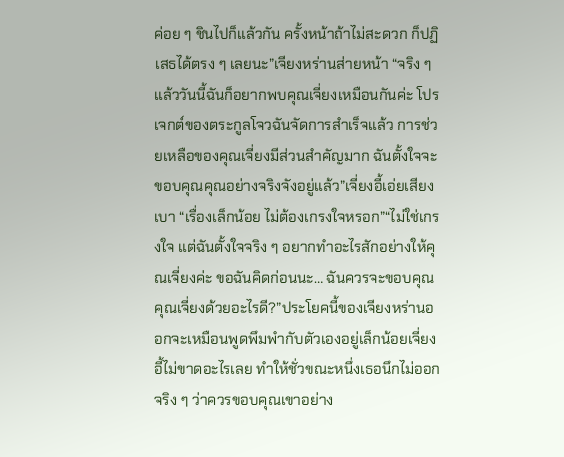ค่อย ๆ ชินไปก็แล้วกัน ครั้งหน้าถ้าไม่สะดวก ก็ปฏิเสธได้ตรง ๆ เลยนะ”เจียงหร่านส่ายหน้า “จริง ๆ แล้ววันนี้ฉันก็อยากพบคุณเจี่ยงเหมือนกันค่ะ โปรเจกต์ของตระกูลโจวฉันจัดการสำเร็จแล้ว การช่วยเหลือของคุณเจี่ยงมีส่วนสำคัญมาก ฉันตั้งใจจะขอบคุณคุณอย่างจริงจังอยู่แล้ว”เจี่ยงอี้เอ่ยเสียงเบา “เรื่องเล็กน้อย ไม่ต้องเกรงใจหรอก”“ไม่ใช่เกรงใจ แต่ฉันตั้งใจจริง ๆ อยากทำอะไรสักอย่างให้คุณเจี่ยงค่ะ ขอฉันคิดก่อนนะ… ฉันควรจะขอบคุณคุณเจี่ยงด้วยอะไรดี?”ประโยคนี้ของเจียงหร่านออกจะเหมือนพูดพึมพำกับตัวเองอยู่เล็กน้อยเจี่ยงอี้ไม่ขาดอะไรเลย ทำให้ชั่วขณะหนึ่งเธอนึกไม่ออกจริง ๆ ว่าควรขอบคุณเขาอย่าง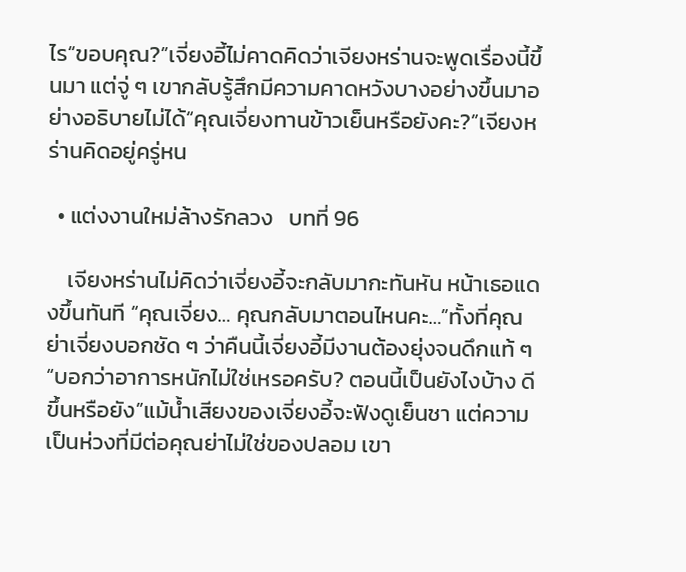ไร“ขอบคุณ?”เจี่ยงอี้ไม่คาดคิดว่าเจียงหร่านจะพูดเรื่องนี้ขึ้นมา แต่จู่ ๆ เขากลับรู้สึกมีความคาดหวังบางอย่างขึ้นมาอย่างอธิบายไม่ได้“คุณเจี่ยงทานข้าวเย็นหรือยังคะ?”เจียงหร่านคิดอยู่ครู่หน

  • แต่งงานใหม่ล้างรักลวง   บทที่ 96

    เจียงหร่านไม่คิดว่าเจี่ยงอี้จะกลับมากะทันหัน หน้าเธอแดงขึ้นทันที “คุณเจี่ยง… คุณกลับมาตอนไหนคะ…”ทั้งที่คุณย่าเจี่ยงบอกชัด ๆ ว่าคืนนี้เจี่ยงอี้มีงานต้องยุ่งจนดึกแท้ ๆ“บอกว่าอาการหนักไม่ใช่เหรอครับ? ตอนนี้เป็นยังไงบ้าง ดีขึ้นหรือยัง”แม้น้ำเสียงของเจี่ยงอี้จะฟังดูเย็นชา แต่ความเป็นห่วงที่มีต่อคุณย่าไม่ใช่ของปลอม เขา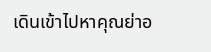เดินเข้าไปหาคุณย่าอ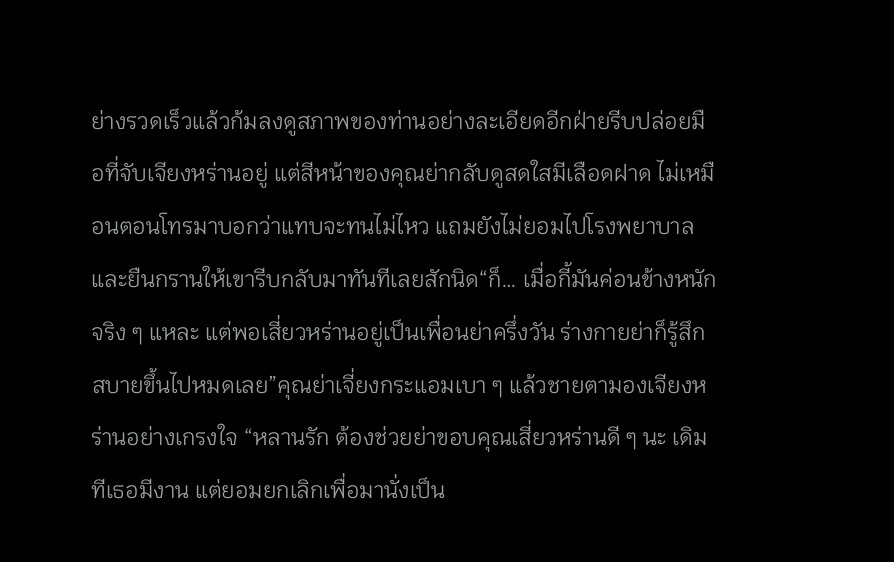ย่างรวดเร็วแล้วก้มลงดูสภาพของท่านอย่างละเอียดอีกฝ่ายรีบปล่อยมือที่จับเจียงหร่านอยู่ แต่สีหน้าของคุณย่ากลับดูสดใสมีเลือดฝาด ไม่เหมือนตอนโทรมาบอกว่าแทบจะทนไม่ไหว แถมยังไม่ยอมไปโรงพยาบาล และยืนกรานให้เขารีบกลับมาทันทีเลยสักนิด“ก็… เมื่อกี้มันค่อนข้างหนักจริง ๆ แหละ แต่พอเสี่ยวหร่านอยู่เป็นเพื่อนย่าครึ่งวัน ร่างกายย่าก็รู้สึกสบายขึ้นไปหมดเลย”คุณย่าเจี่ยงกระแอมเบา ๆ แล้วชายตามองเจียงหร่านอย่างเกรงใจ “หลานรัก ต้องช่วยย่าขอบคุณเสี่ยวหร่านดี ๆ นะ เดิมทีเธอมีงาน แต่ยอมยกเลิกเพื่อมานั่งเป็น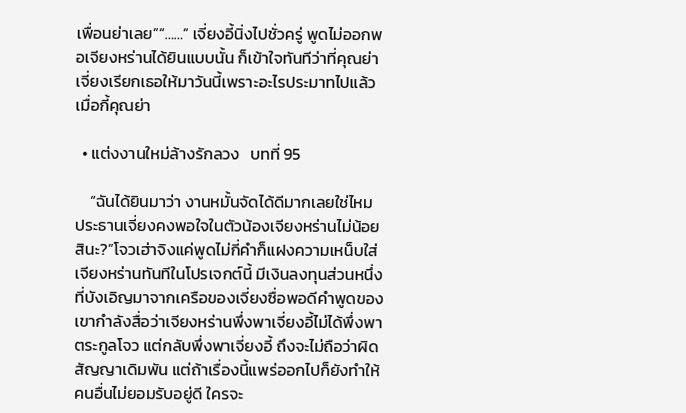เพื่อนย่าเลย”“……” เจี่ยงอี้นิ่งไปชั่วครู่ พูดไม่ออกพอเจียงหร่านได้ยินแบบนั้น ก็เข้าใจทันทีว่าที่คุณย่าเจี่ยงเรียกเธอให้มาวันนี้เพราะอะไรประมาทไปแล้วเมื่อกี้คุณย่า

  • แต่งงานใหม่ล้างรักลวง   บทที่ 95

    “ฉันได้ยินมาว่า งานหมั้นจัดได้ดีมากเลยใช่ไหม ประธานเจี่ยงคงพอใจในตัวน้องเจียงหร่านไม่น้อยสินะ?”โจวเฮ่าจิงแค่พูดไม่กี่คำก็แฝงความเหน็บใส่เจียงหร่านทันทีในโปรเจกต์นี้ มีเงินลงทุนส่วนหนึ่งที่บังเอิญมาจากเครือของเจี่ยงซื่อพอดีคำพูดของเขากำลังสื่อว่าเจียงหร่านพึ่งพาเจี่ยงอี้ไม่ได้พึ่งพาตระกูลโจว แต่กลับพึ่งพาเจี่ยงอี้ ถึงจะไม่ถือว่าผิดสัญญาเดิมพัน แต่ถ้าเรื่องนี้แพร่ออกไปก็ยังทำให้คนอื่นไม่ยอมรับอยู่ดี ใครจะ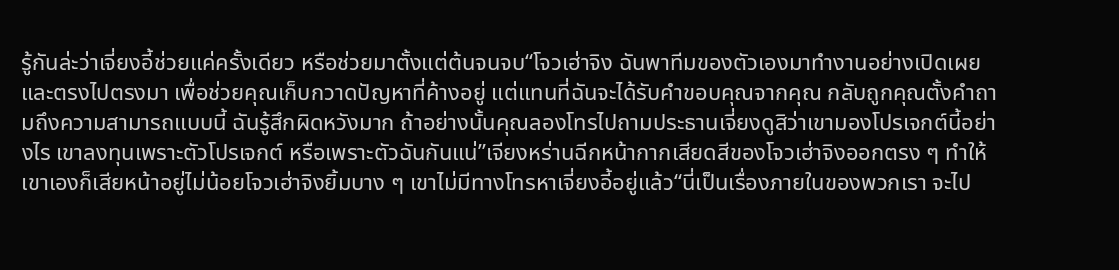รู้กันล่ะว่าเจี่ยงอี้ช่วยแค่ครั้งเดียว หรือช่วยมาตั้งแต่ต้นจนจบ“โจวเฮ่าจิง ฉันพาทีมของตัวเองมาทำงานอย่างเปิดเผยและตรงไปตรงมา เพื่อช่วยคุณเก็บกวาดปัญหาที่ค้างอยู่ แต่แทนที่ฉันจะได้รับคำขอบคุณจากคุณ กลับถูกคุณตั้งคำถามถึงความสามารถแบบนี้ ฉันรู้สึกผิดหวังมาก ถ้าอย่างนั้นคุณลองโทรไปถามประธานเจี่ยงดูสิว่าเขามองโปรเจกต์นี้อย่างไร เขาลงทุนเพราะตัวโปรเจกต์ หรือเพราะตัวฉันกันแน่”เจียงหร่านฉีกหน้ากากเสียดสีของโจวเฮ่าจิงออกตรง ๆ ทำให้เขาเองก็เสียหน้าอยู่ไม่น้อยโจวเฮ่าจิงยิ้มบาง ๆ เขาไม่มีทางโทรหาเจี่ยงอี้อยู่แล้ว“นี่เป็นเรื่องภายในของพวกเรา จะไป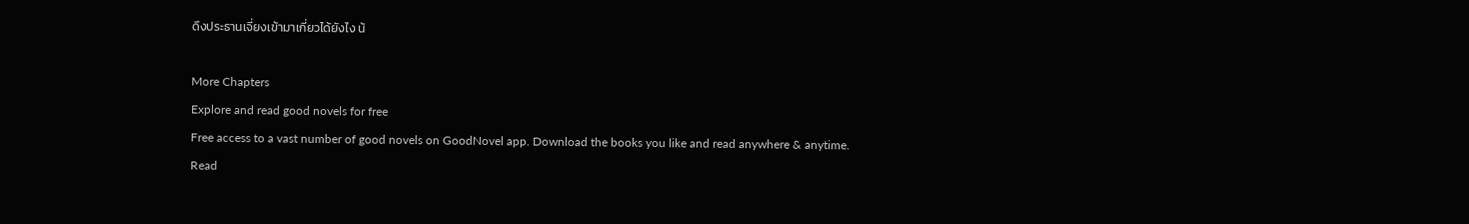ดึงประธานเจี่ยงเข้ามาเกี่ยวได้ยังไง น้

More Chapters
Explore and read good novels for free
Free access to a vast number of good novels on GoodNovel app. Download the books you like and read anywhere & anytime.
Read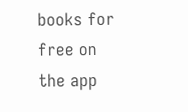books for free on the app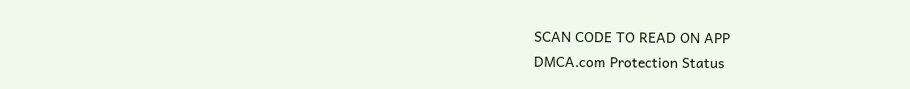SCAN CODE TO READ ON APP
DMCA.com Protection Status